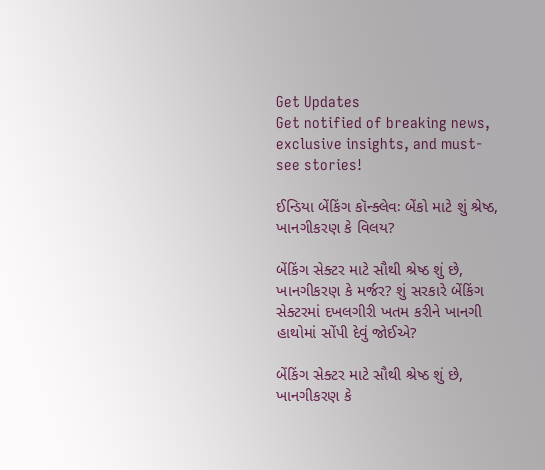Get Updates
Get notified of breaking news, exclusive insights, and must-see stories!

ઈન્ડિયા બેંકિંગ કૉન્ક્લેવઃ બેંકો માટે શું શ્રેષ્ઠ, ખાનગીકરણ કે વિલય?

બેંકિંગ સેક્ટર માટે સૌથી શ્રેષ્ઠ શું છે, ખાનગીકરણ કે મર્જર? શું સરકારે બેંકિંગ સેક્ટરમાં દખલગીરી ખતમ કરીને ખાનગી હાથોમાં સોંપી દેવું જોઈએ?

બેંકિંગ સેક્ટર માટે સૌથી શ્રેષ્ઠ શું છે, ખાનગીકરણ કે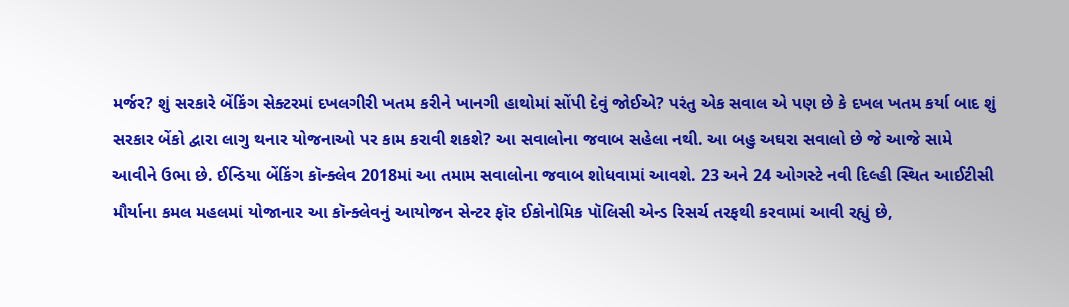મર્જર? શું સરકારે બેંકિંગ સેક્ટરમાં દખલગીરી ખતમ કરીને ખાનગી હાથોમાં સોંપી દેવું જોઈએ? પરંતુ એક સવાલ એ પણ છે કે દખલ ખતમ કર્યા બાદ શું સરકાર બેંકો દ્વારા લાગુ થનાર યોજનાઓ પર કામ કરાવી શકશે? આ સવાલોના જવાબ સહેલા નથી. આ બહુ અઘરા સવાલો છે જે આજે સામે આવીને ઉભા છે. ઈન્ડિયા બેંકિંગ કૉન્ક્લેવ 2018માં આ તમામ સવાલોના જવાબ શોધવામાં આવશે. 23 અને 24 ઓગસ્ટે નવી દિલ્હી સ્થિત આઈટીસી મૌર્યાના કમલ મહલમાં યોજાનાર આ કૉન્ક્લેવનું આયોજન સેન્ટર ફૉર ઈકોનોમિક પૉલિસી એન્ડ રિસર્ચ તરફથી કરવામાં આવી રહ્યું છે,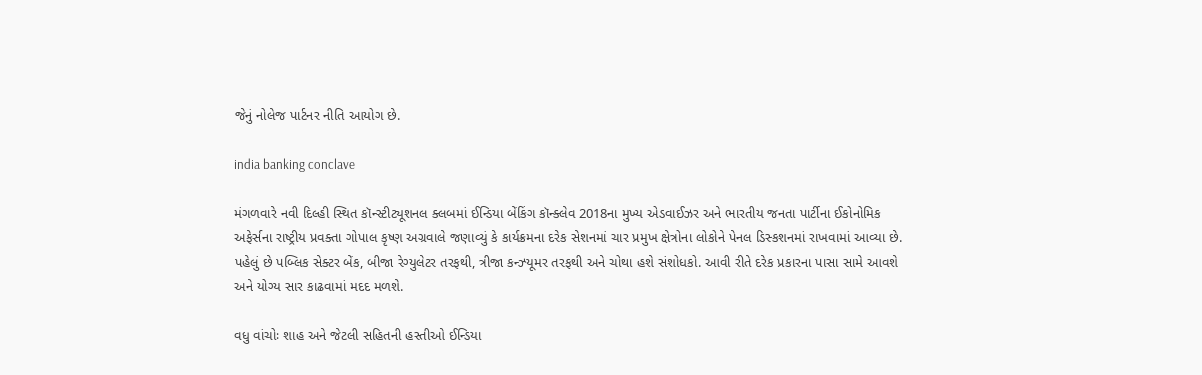જેનું નોલેજ પાર્ટનર નીતિ આયોગ છે.

india banking conclave

મંગળવારે નવી દિલ્હી સ્થિત કૉન્સ્ટીટ્યૂશનલ ક્લબમાં ઈન્ડિયા બેંકિંગ કૉન્ક્લેવ 2018ના મુખ્ય એડવાઈઝર અને ભારતીય જનતા પાર્ટીના ઈકોનોમિક અફેર્સના રાષ્ટ્રીય પ્રવક્તા ગોપાલ કૃષ્ણ અગ્રવાલે જણાવ્યું કે કાર્યક્રમના દરેક સેશનમાં ચાર પ્રમુખ ક્ષેત્રોના લોકોને પેનલ ડિસ્કશનમાં રાખવામાં આવ્યા છે. પહેલું છે પબ્લિક સેક્ટર બેંક, બીજા રેગ્યુલેટર તરફથી, ત્રીજા કન્ઝ્યૂમર તરફથી અને ચોથા હશે સંશોધકો. આવી રીતે દરેક પ્રકારના પાસા સામે આવશે અને યોગ્ય સાર કાઢવામાં મદદ મળશે.

વધુ વાંચોઃ શાહ અને જેટલી સહિતની હસ્તીઓ ઈન્ડિયા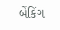બેંકિંગ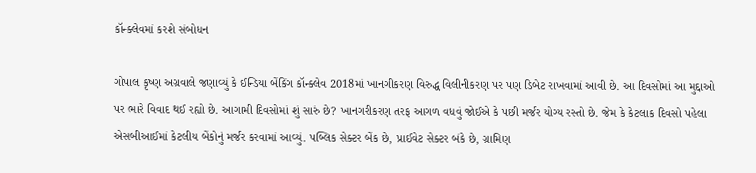કૉન્ક્લેવમાં કરશે સંબોધન

ગોપાલ કૃષ્ણ અગ્રવાલે જણાવ્યું કે ઈન્ડિયા બેંકિંગ કૉન્ક્લેવ 2018માં ખાનગીકરણ વિરુદ્ધ વિલીનીકરણ પર પણ ડિબેટ રાખવામાં આવી છે. આ દિવસોમાં આ મુદ્દાઓ પર ભારે વિવાદ થઈ રહ્યો છે. આગામી દિવસોમાં શું સારું છે? ખાનગરીકરણ તરફ આગળ વધવું જોઈએ કે પછી મર્જર યોગ્ય રસ્તો છે. જેમ કે કેટલાક દિવસો પહેલા એસબીઆઈમાં કેટલીય બેંકોનું મર્જર કરવામાં આવ્યું. પબ્લિક સેક્ટર બેંક છે, પ્રાઈવેટ સેક્ટર બંકે છે, ગ્રામિણ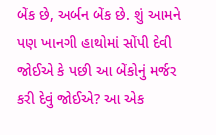બેંક છે, અર્બન બેંક છે. શું આમને પણ ખાનગી હાથોમાં સોંપી દેવી જોઈએ કે પછી આ બેંકોનું મર્જર કરી દેવું જોઈએ? આ એક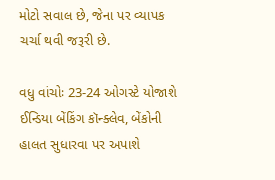મોટો સવાલ છે, જેના પર વ્યાપક ચર્ચા થવી જરૂરી છે.

વધુ વાંચોઃ 23-24 ઓગસ્ટે યોજાશે ઈન્ડિયા બેંકિંગ કૉન્ક્લેવ, બેંકોની હાલત સુધારવા પર અપાશે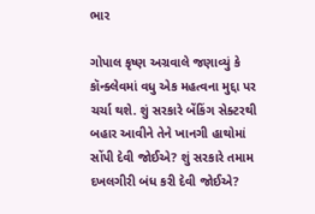ભાર

ગોપાલ કૃષ્ણ અગ્રવાલે જણાવ્યું કે કૉન્ક્લેવમાં વધુ એક મહત્વના મુદ્દા પર ચર્ચા થશે. શું સરકારે બેંકિંગ સેક્ટરથી બહાર આવીને તેને ખાનગી હાથોમાં સોંપી દેવી જોઈએ? શું સરકારે તમામ દખલગીરી બંધ કરી દેવી જોઈએ?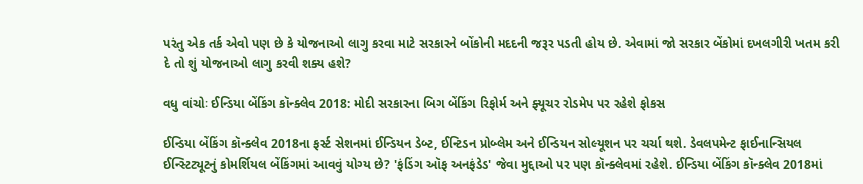પરંતુ એક તર્ક એવો પણ છે કે યોજનાઓ લાગુ કરવા માટે સરકારને બોંકોની મદદની જરૂર પડતી હોય છે. એવામાં જો સરકાર બેંકોમાં દખલગીરી ખતમ કરી દે તો શું યોજનાઓ લાગુ કરવી શક્ય હશે?

વધુ વાંચોઃ ઈન્ડિયા બેંકિંગ કૉન્ક્લેવ 2018: મોદી સરકારના બિગ બેંકિંગ રિફોર્મ અને ફ્યૂચર રોડમેપ પર રહેશે ફોકસ

ઈન્ડિયા બેંકિંગ કૉન્ક્લેવ 2018ના ફર્સ્ટ સેશનમાં ઈન્ડિયન ડેબ્ટ, ઈન્ટિડન પ્રોબ્લેમ અને ઈન્ડિયન સોલ્યૂશન પર ચર્ચા થશે. ડેવલપમેન્ટ ફાઈનાન્સિયલ ઈન્સ્ટિટ્યૂટનું કોમર્શિયલ બેંકિંગમાં આવવું યોગ્ય છે? 'ફંડિંગ ઑફ અનફંડેડ' જેવા મુદ્દાઓ પર પણ કૉન્ક્લેવમાં રહેશે. ઈન્ડિયા બેંકિંગ કૉન્ક્લેવ 2018માં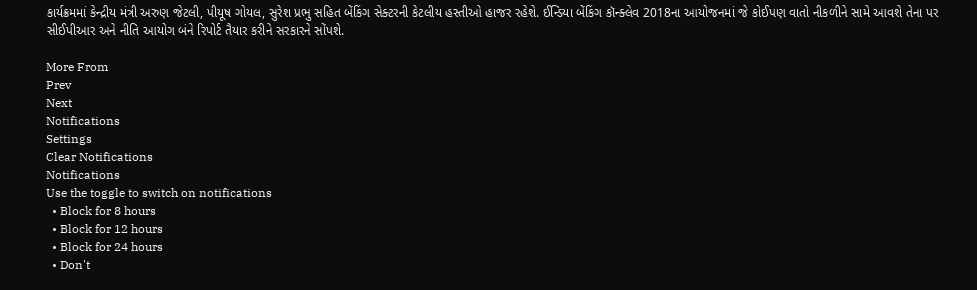કાર્યક્રમમાં કેન્દ્રીય મંત્રી અરુણ જેટલી, પીયૂષ ગોયલ, સુરેશ પ્રભુ સહિત બેંકિંગ સેક્ટરની કેટલીય હસ્તીઓ હાજર રહેશે. ઈન્ડિયા બેંકિંગ કૉન્ક્લેવ 2018ના આયોજનમાં જે કોઈપણ વાતો નીકળીને સામે આવશે તેના પર સીઈપીઆર અને નીતિ આયોગ બંને રિપોર્ટ તૈયાર કરીને સરકારને સોંપશે.

More From
Prev
Next
Notifications
Settings
Clear Notifications
Notifications
Use the toggle to switch on notifications
  • Block for 8 hours
  • Block for 12 hours
  • Block for 24 hours
  • Don't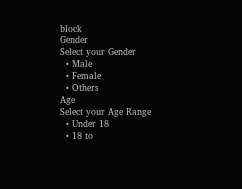block
Gender
Select your Gender
  • Male
  • Female
  • Others
Age
Select your Age Range
  • Under 18
  • 18 to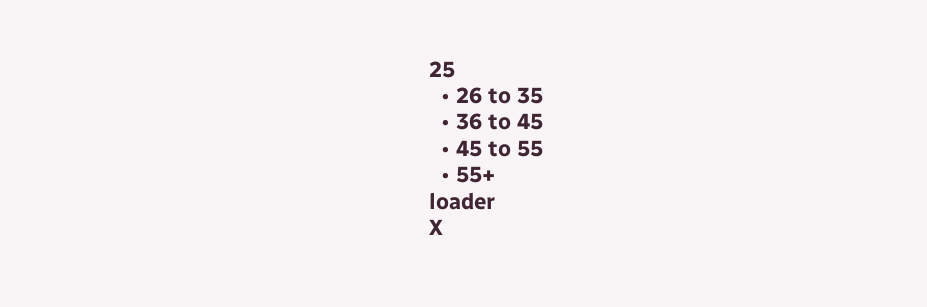25
  • 26 to 35
  • 36 to 45
  • 45 to 55
  • 55+
loader
X